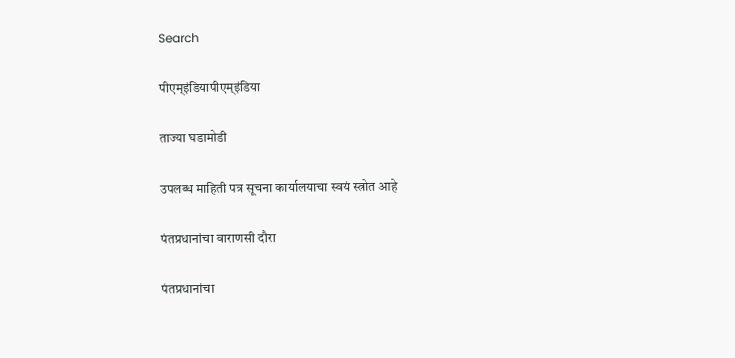Search

पीएम्इंडियापीएम्इंडिया

ताज्या घडामोडी

उपलब्ध माहिती पत्र सूचना कार्यालयाचा स्वयं स्त्रोत आहे

पंतप्रधानांचा वाराणसी दौरा

पंतप्रधानांचा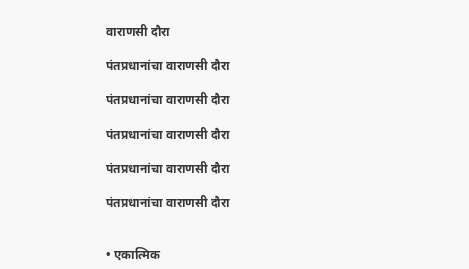वाराणसी दौरा

पंतप्रधानांचा वाराणसी दौरा

पंतप्रधानांचा वाराणसी दौरा

पंतप्रधानांचा वाराणसी दौरा

पंतप्रधानांचा वाराणसी दौरा

पंतप्रधानांचा वाराणसी दौरा


• एकात्मिक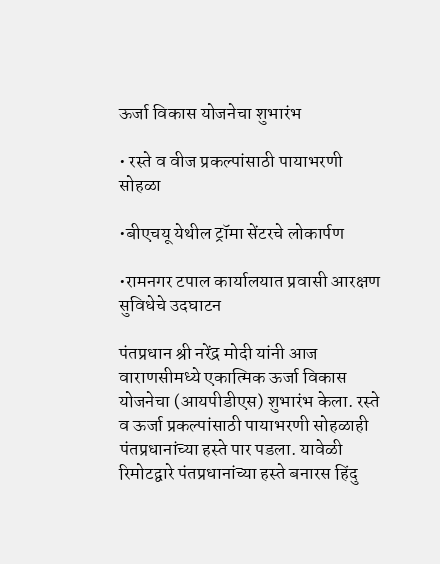ऊर्जा विकास योजनेचा शुभारंभ

• रस्ते व वीज प्रकल्पांसाठी पायाभरणी सोहळा

•बीएचयू येथील ट्रॉमा सेंटरचे लोकार्पण

•रामनगर टपाल कार्यालयात प्रवासी आरक्षण सुविधेचे उदघाटन

पंतप्रधान श्री नरेंद्र मोदी यांनी आज वाराणसीमध्ये एकात्मिक ऊर्जा विकास योजनेचा (आयपीडीएस) शुभारंभ केला. रस्ते व ऊर्जा प्रकल्पांसाठी पायाभरणी सोहळाही पंतप्रधानांच्या हस्ते पार पडला. यावेळी रिमोटद्वारे पंतप्रधानांच्या हस्ते बनारस हिंदु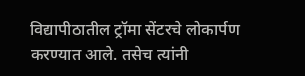विद्यापीठातील ट्रॉमा सेंटरचे लोकार्पण करण्यात आले. तसेच त्यांनी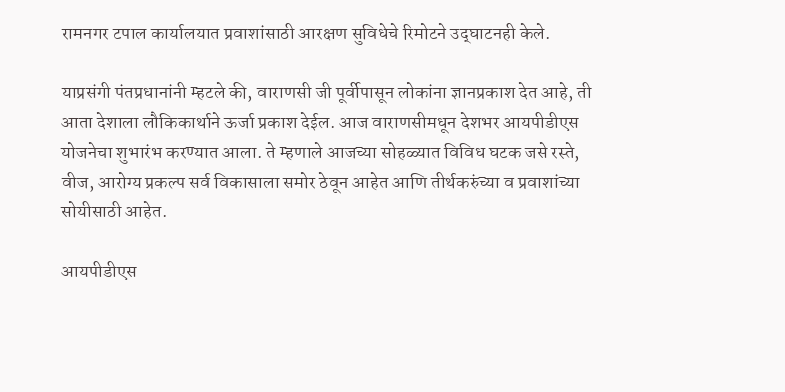रामनगर टपाल कार्यालयात प्रवाशांसाठी आरक्षण सुविधेचे रिमोटने उद्‌घाटनही केले.

याप्रसंगी पंतप्रधानांनी म्हटले की, वाराणसी जी पूर्वीपासून लोकांना ज्ञानप्रकाश देत आहे, ती आता देशाला लौकिकार्थाने ऊर्जा प्रकाश देईल. आज वाराणसीमधून देशभर आयपीडीएस योजनेचा शुभारंभ करण्यात आला. ते म्हणाले आजच्या सोहळ्यात विविध घटक जसे रस्ते, वीज, आरोग्य प्रकल्प सर्व विकासाला समोर ठेवून आहेत आणि तीर्थकरुंच्या व प्रवाशांच्या सोयीसाठी आहेत.

आयपीडीएस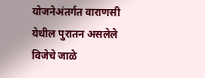योजनेअंतर्गत वाराणसी येथील पुरातन असलेले विजेचे जाळे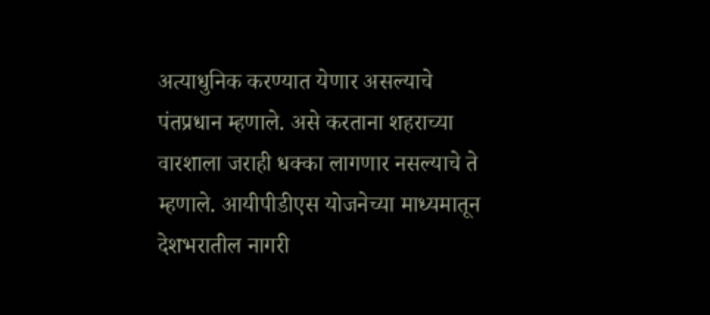अत्याधुनिक करण्यात येणार असल्याचे पंतप्रधान म्हणाले. असे करताना शहराच्या वारशाला जराही धक्का लागणार नसल्याचे ते म्हणाले. आयीपीडीएस योजनेच्या माध्यमातून देशभरातील नागरी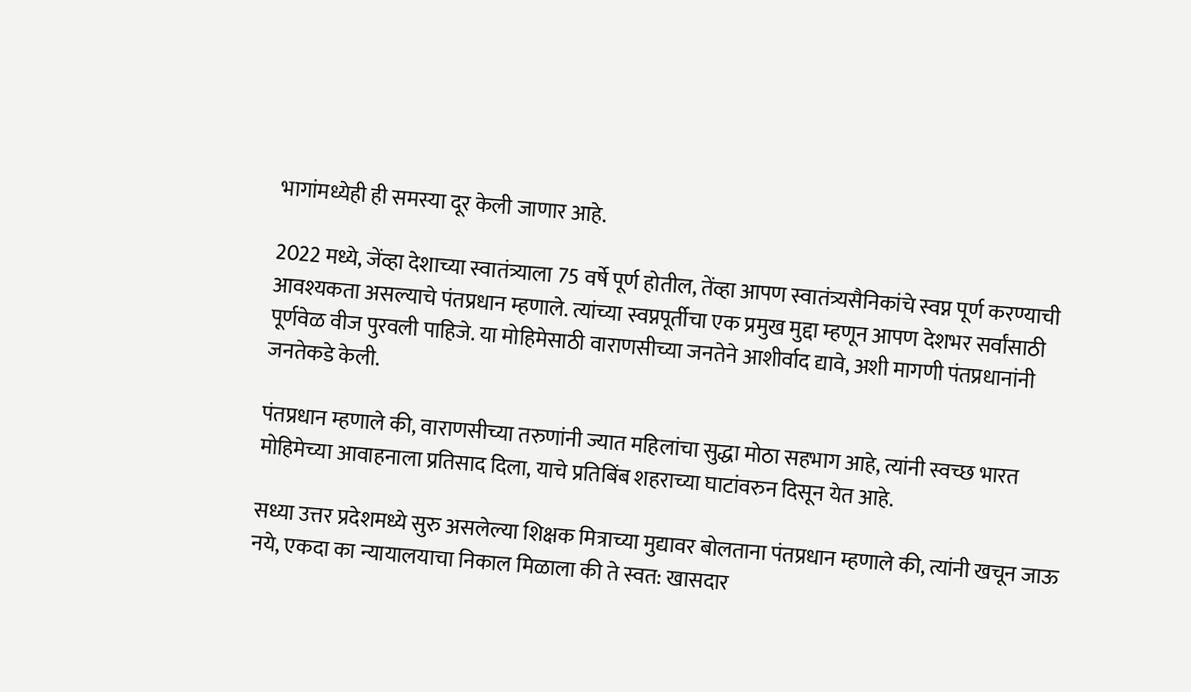भागांमध्येही ही समस्या दूर केली जाणार आहे.

2022 मध्ये, जेंव्हा देशाच्या स्वातंत्र्याला 75 वर्षे पूर्ण होतील, तेंव्हा आपण स्वातंत्र्यसैनिकांचे स्वप्न पूर्ण करण्याची आवश्यकता असल्याचे पंतप्रधान म्हणाले. त्यांच्या स्वप्नपूर्तीचा एक प्रमुख मुद्दा म्हणून आपण देशभर सर्वांसाठी पूर्णवेळ वीज पुरवली पाहिजे. या मोहिमेसाठी वाराणसीच्या जनतेने आशीर्वाद द्यावे, अशी मागणी पंतप्रधानांनी जनतेकडे केली.

पंतप्रधान म्हणाले की, वाराणसीच्या तरुणांनी ज्यात महिलांचा सुद्धा मोठा सहभाग आहे, त्यांनी स्वच्छ भारत मोहिमेच्या आवाहनाला प्रतिसाद दिला, याचे प्रतिबिंब शहराच्या घाटांवरुन दिसून येत आहे.

सध्या उत्तर प्रदेशमध्ये सुरु असलेल्या शिक्षक मित्राच्या मुद्यावर बोलताना पंतप्रधान म्हणाले की, त्यांनी खचून जाऊ नये, एकदा का न्यायालयाचा निकाल मिळाला की ते स्वत: खासदार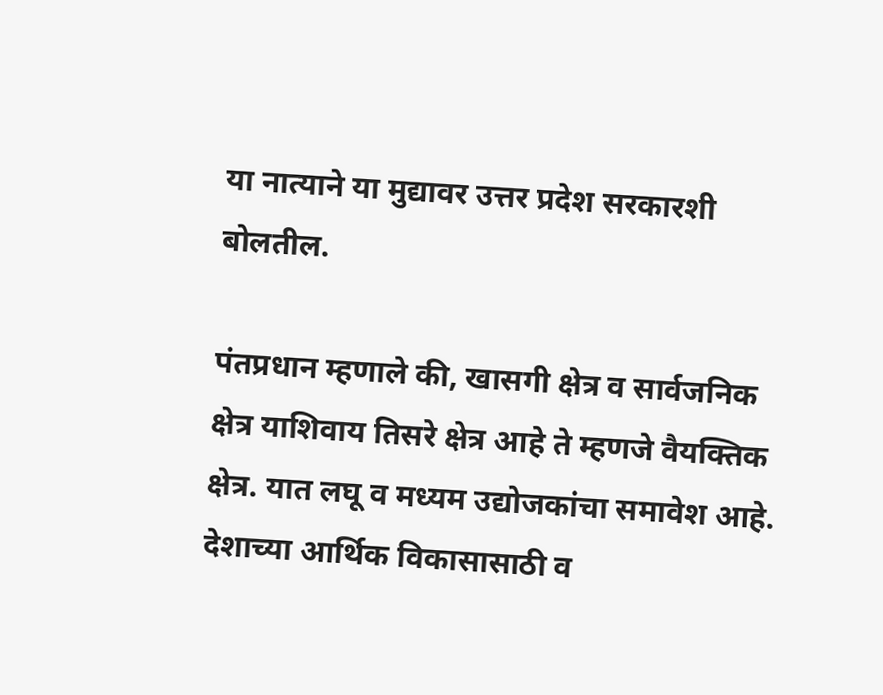या नात्याने या मुद्यावर उत्तर प्रदेश सरकारशी बोलतील.

पंतप्रधान म्हणाले की, खासगी क्षेत्र व सार्वजनिक क्षेत्र याशिवाय तिसरे क्षेत्र आहे ते म्हणजे वैयक्तिक क्षेत्र. यात लघू व मध्यम उद्योजकांचा समावेश आहे. देशाच्या आर्थिक विकासासाठी व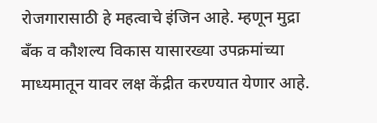रोजगारासाठी हे महत्वाचे इंजिन आहे. म्हणून मुद्रा बँक व कौशल्य विकास यासारख्या उपक्रमांच्या माध्यमातून यावर लक्ष केंद्रीत करण्यात येणार आहे.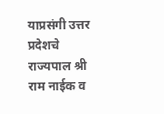याप्रसंगी उत्तर प्रदेशचे राज्यपाल श्री राम नाईक व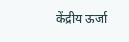केंद्रीय ऊर्जा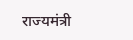राज्यमंत्री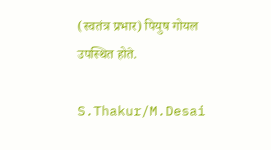(स्वतंत्र प्रभार) पियुष गोयल उपस्थित होते.

S.Thakur/M.Desai